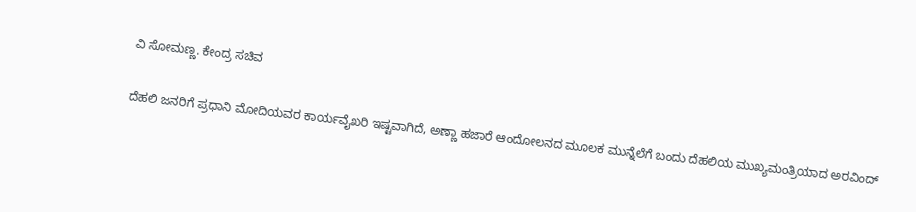ವಿ ಸೋಮಣ್ಣ. ಕೇಂದ್ರ ಸಚಿವ

ದೆಹಲಿ ಜನರಿಗೆ ಪ್ರಧಾನಿ ಮೋದಿಯವರ ಕಾರ್ಯವೈಖರಿ ಇಷ್ಟವಾಗಿದೆ, ಅಣ್ಣಾ ಹಜಾರೆ ಆಂದೋಲನದ ಮೂಲಕ ಮುನ್ನೆಲೆಗೆ ಬಂದು ದೆಹಲಿಯ ಮುಖ್ಯಮಂತ್ರಿಯಾದ ಅರವಿಂದ್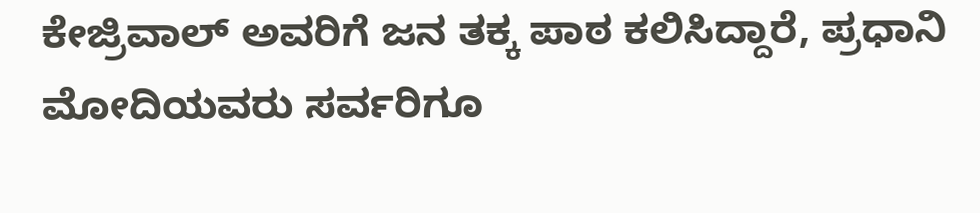ಕೇಜ್ರಿವಾಲ್ ಅವರಿಗೆ ಜನ ತಕ್ಕ ಪಾಠ ಕಲಿಸಿದ್ದಾರೆ, ಪ್ರಧಾನಿ ಮೋದಿಯವರು ಸರ್ವರಿಗೂ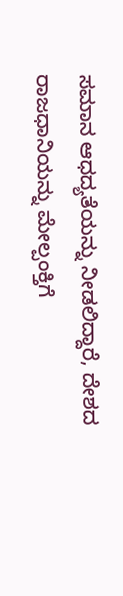ಸಮಾನ ಆಧದ್ಯತೆಯನ್ನು ನೀಡಲಿದ್ದಾರೆ, ದೇಶದ ರಾಜಧಾನಿಯನ್ನು ಮೇಲ್ಪಂಕ್ತಿಗೆ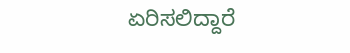ಏರಿಸಲಿದ್ದಾರೆ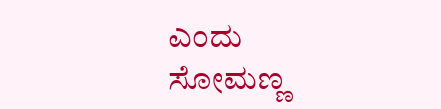ಎಂದು ಸೋಮಣ್ಣ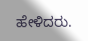ಹೇಳಿದರು.